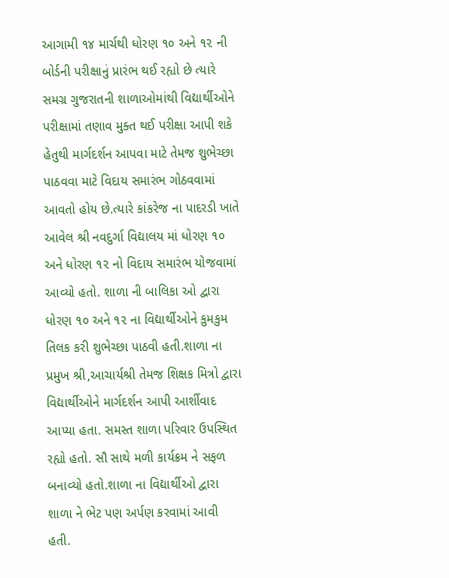આગામી ૧૪ માર્ચથી ધોરણ ૧૦ અને ૧૨ ની બોર્ડની પરીક્ષાનું પ્રારંભ થઈ રહ્યો છે ત્યારે સમગ્ર ગુજરાતની શાળાઓમાંથી વિદ્યાર્થીઓને પરીક્ષામાં તણાવ મુક્ત થઈ પરીક્ષા આપી શકે હેતુથી માર્ગદર્શન આપવા માટે તેમજ શુભેચ્છા પાઠવવા માટે વિદાય સમારંભ ગોઠવવામાં આવતો હોય છે.ત્યારે કાંકરેજ ના પાદરડી ખાતે આવેલ શ્રી નવદુર્ગા વિદ્યાલય માં ધોરણ ૧૦ અને ધોરણ ૧૨ નો વિદાય સમારંભ યોજવામાં આવ્યો હતો. શાળા ની બાલિકા ઓ દ્વારા ધોરણ ૧૦ અને ૧૨ ના વિદ્યાર્થીઓને કુમકુમ તિલક કરી શુભેચ્છા પાઠવી હતી.શાળા ના પ્રમુખ શ્રી,આચાર્યશ્રી તેમજ શિક્ષક મિત્રો દ્વારા વિદ્યાર્થીઓને માર્ગદર્શન આપી આર્શીવાદ આપ્યા હતા. સમસ્ત શાળા પરિવાર ઉપસ્થિત રહ્યો હતો. સૌ સાથે મળી કાર્યક્રમ ને સફળ બનાવ્યો હતો.શાળા ના વિદ્યાર્થીઓ દ્વારા શાળા ને ભેટ પણ અર્પણ કરવામાં આવી હતી.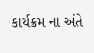કાર્યક્રમ ના અંતે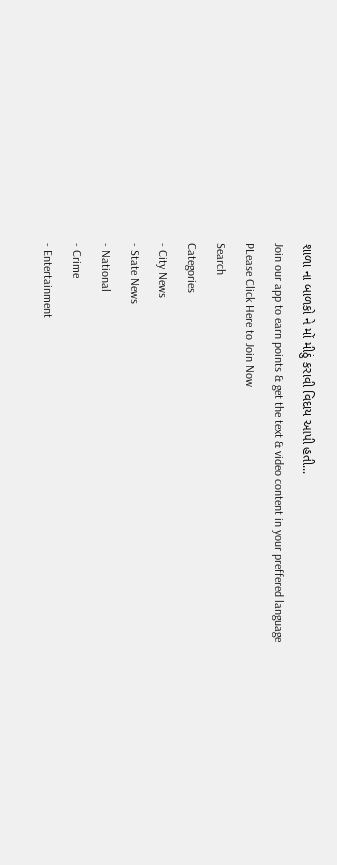શાળા ના બાળકો ને મોં મીઠું કરાવી વિદાય આપી હતી...
Join our app to earn points & get the text & video content in your preffered language
PLease Click Here to Join Now
Search
Categories
- City News
- State News
- National
- Crime
- Entertainment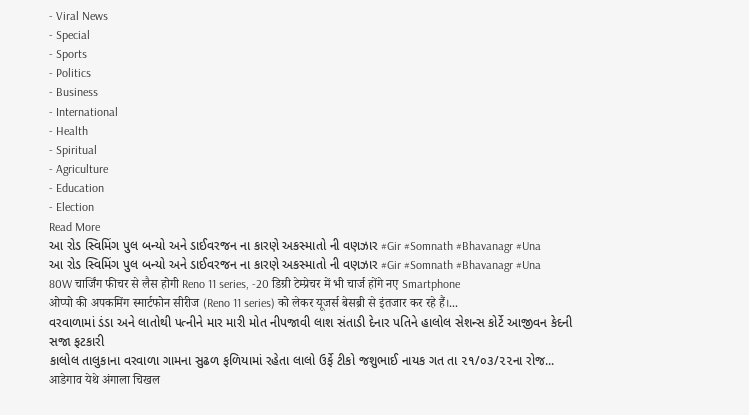- Viral News
- Special
- Sports
- Politics
- Business
- International
- Health
- Spiritual
- Agriculture
- Education
- Election
Read More
આ રોડ સ્વિમિંગ પુલ બન્યો અને ડાઈવરજન ના કારણે અકસ્માતો ની વણઝાર #Gir #Somnath #Bhavanagr #Una
આ રોડ સ્વિમિંગ પુલ બન્યો અને ડાઈવરજન ના કારણે અકસ્માતો ની વણઝાર #Gir #Somnath #Bhavanagr #Una
80W चार्जिंग फीचर से लैस होगी Reno 11 series, -20 डिग्री टेम्प्रेचर में भी चार्ज होंगे नए Smartphone
ओप्पो की अपकमिंग स्मार्टफोन सीरीज (Reno 11 series) को लेकर यूजर्स बेसब्री से इंतजार कर रहे हैं।...
વરવાળામાં ડંડા અને લાતોથી પત્નીને માર મારી મોત નીપજાવી લાશ સંતાડી દેનાર પતિને હાલોલ સેશન્સ કોર્ટે આજીવન કેદની સજા ફટકારી
કાલોલ તાલુકાના વરવાળા ગામના સુઢળ ફળિયામાં રહેતા લાલો ઉર્ફે ટીકો જશુભાઈ નાયક ગત તા ૨૧/૦૩/૨૨ના રોજ...
आडेगाव येथे अंगाला चिखल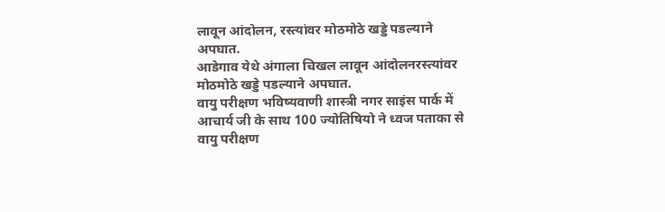लावून आंदोलन, रस्त्यांवर मोठमोठे खड्डे पडल्याने अपघात.
आडेगाव येथे अंगाला चिखल लावून आंदोलनरस्त्यांवर मोठमोठे खड्डे पडल्याने अपघात.
वायु परीक्षण भविष्यवाणी शास्त्री नगर साइंस पार्क में आचार्य जी के साथ 100 ज्योतिषियो ने ध्वज पताका से वायु परीक्षण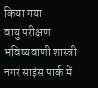किया गया
वायु परीक्षण भविष्यवाणी शास्त्री नगर साइंस पार्क में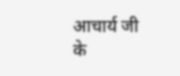आचार्य जी के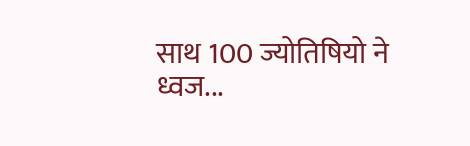साथ 100 ज्योतिषियो ने ध्वज...